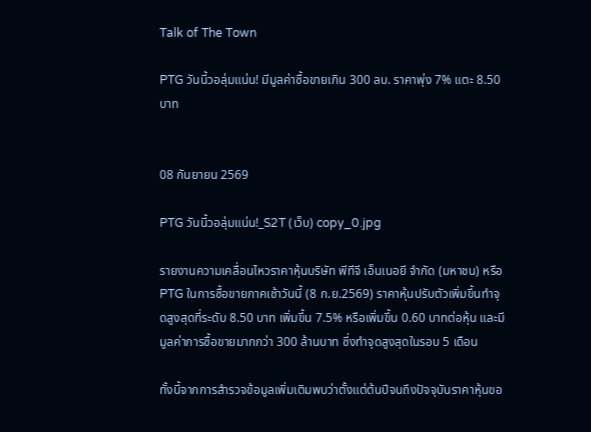Talk of The Town

PTG วันนี้วอลุ่มแน่น! มีมูลค่าซื้อขายเกิน 300 ลบ. ราคาพุ่ง 7% แตะ 8.50 บาท


08 กันยายน 2569

PTG วันนี้วอลุ่มแน่น!_S2T (เว็บ) copy_0.jpg

รายงานความเคลื่อนไหวราคาหุ้นบริษัท พีทีจี เอ็นเนอยี จำกัด (มหาชน) หรือ PTG ในการซื้อขายภาคเช้าวันนี้ (8 ก.ย.2569) ราคาหุ้นปรับตัวเพิ่มขึ้นทำจุดสูงสุดที่ระดับ 8.50 บาท เพิ่มขึ้น 7.5% หรือเพิ่มขึ้น 0.60 บาทต่อหุ้น และมีมูลค่าการซื้อขายมากกว่า 300 ล้านบาท ซึ่งทำจุดสูงสุดในรอบ 5 เดือน

ทั้งนี้จากการสำรวจข้อมูลเพิ่มเติมพบว่าตั้งแต่ต้นปีจนถึงปัจจุบันราคาหุ้นขอ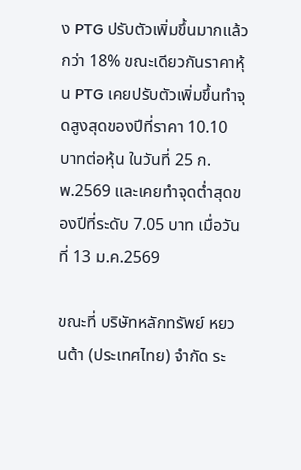ง PTG ปรับตัวเพิ่มขึ้นมากแล้วกว่า 18% ขณะเดียวกันราคาหุ้น PTG เคยปรับตัวเพิ่มขึ้นทำจุดสูงสุดของปีที่ราคา 10.10 บาทต่อหุ้น ในวันที่ 25 ก.พ.2569 และเคยทำจุดต่ำสุดของปีที่ระดับ 7.05 บาท เมื่อวันที่ 13 ม.ค.2569

ขณะที่ บริษัทหลักทรัพย์ หยวนต้า (ประเทศไทย) จำกัด ระ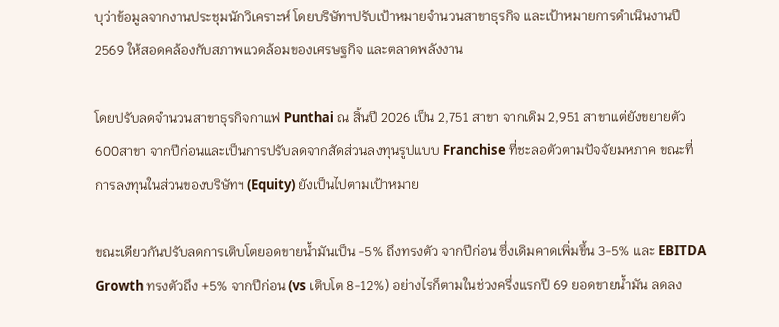บุว่าข้อมูลจากงานประชุมนักวิเคราะห์ โดยบริษัทฯปรับเป้าหมายจำนวนสาขาธุรกิจ และเป้าหมายการดำเนินงานปี 2569 ให้สอดคล้องกับสภาพแวดล้อมของเศรษฐกิจ และตลาดพลังงาน

โดยปรับลดจำนวนสาขาธุรกิจกาแฟ Punthai ณ สิ้นปี 2026 เป็น 2,751 สาขา จากเดิม 2,951 สาขาแต่ยังขยายตัว 600สาขา จากปีก่อนและเป็นการปรับลดจากสัดส่วนลงทุนรูปแบบ Franchise ที่ชะลอตัวตามปัจจัยมหภาค ขณะที่การลงทุนในส่วนของบริษัทฯ (Equity) ยังเป็นไปตามเป้าหมาย

ขณะเดียวกันปรับลดการเติบโตยอดขายน้ำมันเป็น -5% ถึงทรงตัว จากปีก่อน ซึ่งเดิมคาดเพิ่มขึ้น 3-5% และ EBITDA Growth ทรงตัวถึง +5% จากปีก่อน (vs เติบโต 8-12%) อย่างไรก็ตามในช่วงครึ่งแรกปี 69 ยอดขายน้ำมัน ลดลง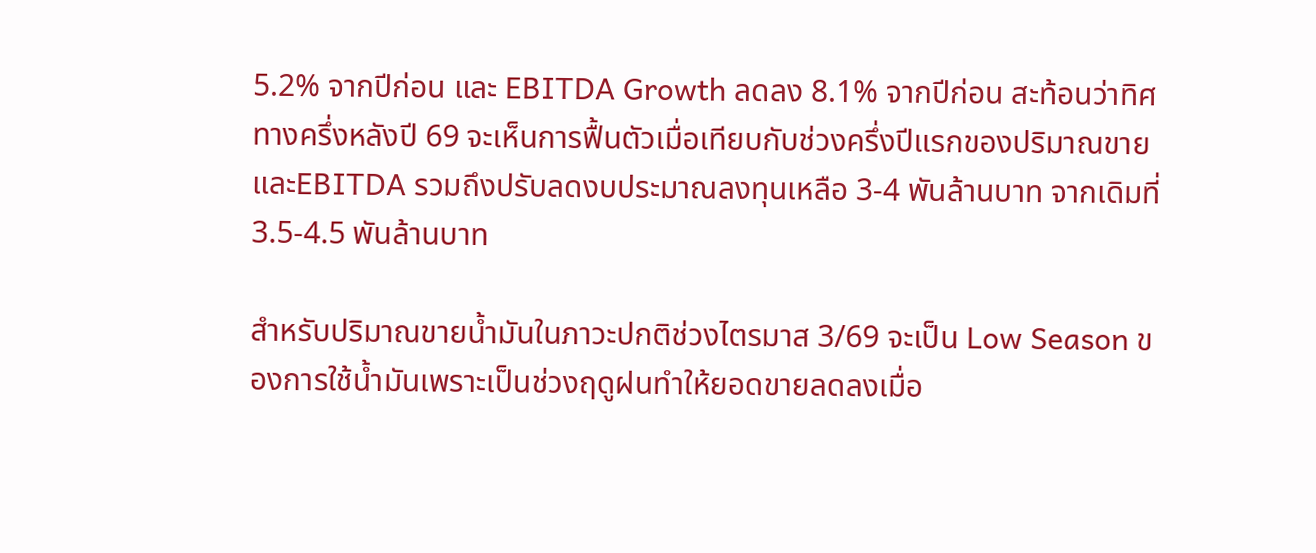5.2% จากปีก่อน และ EBITDA Growth ลดลง 8.1% จากปีก่อน สะท้อนว่าทิศทางครึ่งหลังปี 69 จะเห็นการฟื้นตัวเมื่อเทียบกับช่วงครึ่งปีแรกของปริมาณขาย และEBITDA รวมถึงปรับลดงบประมาณลงทุนเหลือ 3-4 พันล้านบาท จากเดิมที่ 3.5-4.5 พันล้านบาท

สำหรับปริมาณขายน้ำมันในภาวะปกติช่วงไตรมาส 3/69 จะเป็น Low Season ของการใช้น้ำมันเพราะเป็นช่วงฤดูฝนทำให้ยอดขายลดลงเมื่อ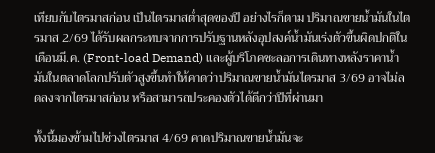เทียบกับไตรมาสก่อน เป็นไตรมาสต่ำสุดของปี อย่างไรก็ตาม ปริมาณขายน้ำมันในไตรมาส 2/69 ได้รับผลกระทบจากการปรับฐานหลังอุปสงค์น้ำมันเร่งตัวขึ้นผิดปกติในเดือนมี.ค. (Front-load Demand) และผู้บริโภคชะลอการเดินทางหลังราคาน้ำมันในตลาดโลกปรับตัวสูงขึ้นทำให้คาดว่าปริมาณขายน้ำมันไตรมาส 3/69 อาจไม่ลดลงจากไตรมาสก่อน หรือสามารถประคองตัวได้ดีกว่าปีที่ผ่านมา

ทั้งนี้มองข้ามไปช่วงไตรมาส 4/69 คาดปริมาณขายน้ำมันจะ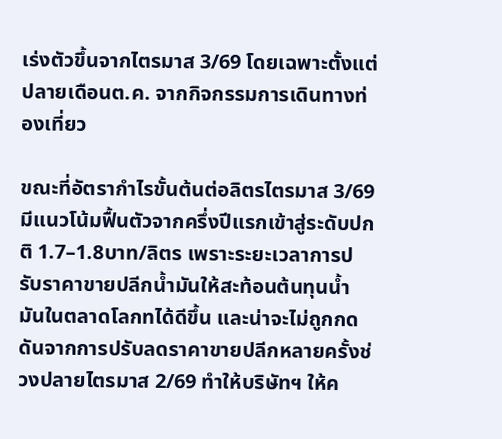เร่งตัวขึ้นจากไตรมาส 3/69 โดยเฉพาะตั้งแต่ปลายเดือนต.ค. จากกิจกรรมการเดินทางท่องเที่ยว

ขณะที่อัตรากำไรขั้นต้นต่อลิตรไตรมาส 3/69 มีแนวโน้มฟื้นตัวจากครึ่งปีแรกเข้าสู่ระดับปกติ 1.7–1.8บาท/ลิตร เพราะระยะเวลาการปรับราคาขายปลีกน้ำมันให้สะท้อนต้นทุนน้ำมันในตลาดโลกทได้ดีขึ้น และน่าจะไม่ถูกกดดันจากการปรับลดราคาขายปลีกหลายครั้งช่วงปลายไตรมาส 2/69 ทำให้บริษัทฯ ให้ค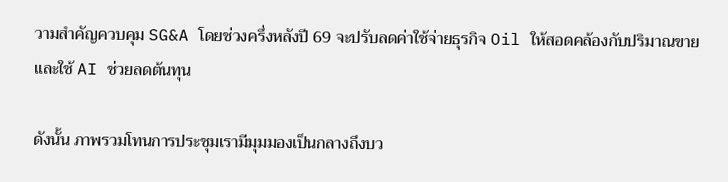วามสำคัญควบคุม SG&A โดยช่วงครึ่งหลังปี 69 จะปรับลดค่าใช้จ่ายธุรกิจ Oil ให้สอดคล้องกับปริมาณขายและใช้ AI ช่วยลดต้นทุน

ดังนั้น ภาพรวมโทนการประชุมเรามีมุมมองเป็นกลางถึงบว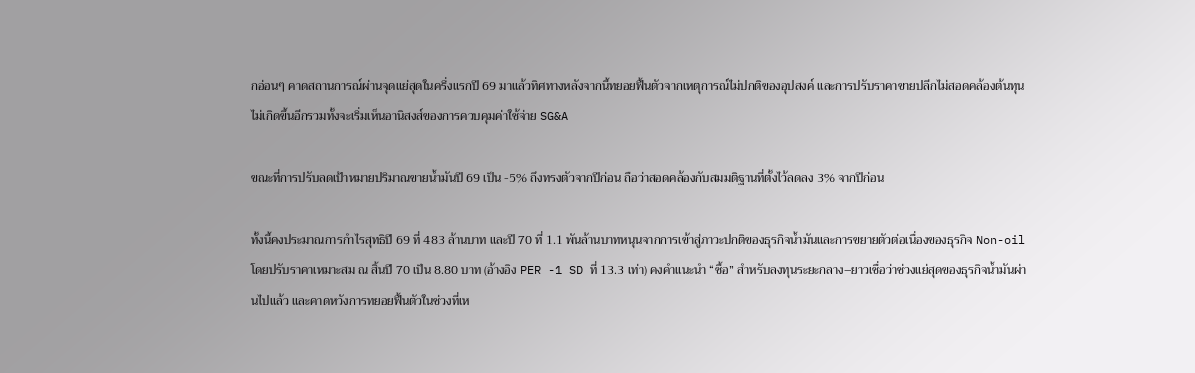กอ่อนๆ คาดสถานการณ์ผ่านจุดแย่สุดในครึ่งแรกปี 69 มาแล้วทิศทางหลังจากนี้ทยอยฟื้นตัวจากเหตุการณ์ไม่ปกติของอุปสงค์ และการปรับราคาขายปลีกไม่สอดคล้องต้นทุนไม่เกิดขึ้นอีกรวมทั้งจะเริ่มเห็นอานิสงส์ของการควบคุมค่าใช้จ่าย SG&A

ขณะที่การปรับลดเป้าหมายปริมาณขายน้ำมันปี 69 เป็น -5% ถึงทรงตัวจากปีก่อน ถือว่าสอดคล้องกับสมมติฐานที่ตั้งไว้ลดลง 3% จากปีก่อน

ทั้งนี้คงประมาณการกำไรสุทธิปี 69 ที่ 483 ล้านบาท และปี 70 ที่ 1.1 พันล้านบาทหนุนจากการเข้าสู่ภาวะปกติของธุรกิจน้ำมันและการขยายตัวต่อเนื่องของธุรกิจ Non-oil โดยปรับราคาเหมาะสม ณ สิ้นปี 70 เป็น 8.80 บาท (อ้างอิง PER -1 SD ที่ 13.3 เท่า) คงคำแนะนำ “ซื้อ” สำหรับลงทุนระยะกลาง–ยาวเชื่อว่าช่วงแย่สุดของธุรกิจน้ำมันผ่านไปแล้ว และคาดหวังการทยอยฟื้นตัวในช่วงที่เห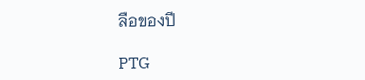ลือของปี

PTG